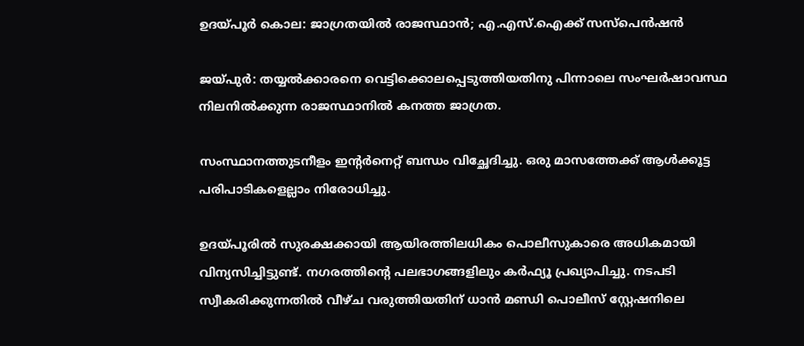ഉദയ്പൂര്‍ കൊല: ജാഗ്രതയില്‍ രാജസ്ഥാന്‍; എ.എസ്.ഐക്ക് സസ്പെന്‍ഷന്‍

ജയ്പുര്‍: തയ്യല്‍ക്കാരനെ വെട്ടിക്കൊലപ്പെടുത്തിയതിനു പിന്നാലെ സംഘര്‍ഷാവസ്ഥ നിലനില്‍ക്കുന്ന രാജസ്ഥാനില്‍ കനത്ത ജാഗ്രത.

സംസ്ഥാനത്തുടനീളം ഇന്‍റര്‍നെറ്റ് ബന്ധം വിച്ഛേദിച്ചു. ഒരു മാസത്തേക്ക് ആള്‍ക്കൂട്ട പരിപാടികളെല്ലാം നിരോധിച്ചു.

ഉദയ്പൂരില്‍ സുരക്ഷക്കായി ആയിരത്തിലധികം പൊലീസുകാരെ അധികമായി വിന്യസിച്ചിട്ടുണ്ട്. നഗരത്തിന്‍റെ പലഭാഗങ്ങളിലും കര്‍ഫ്യൂ പ്രഖ്യാപിച്ചു. നടപടി സ്വീകരിക്കുന്നതില്‍ വീഴ്ച വരുത്തിയതിന് ധാന്‍ മണ്ഡി പൊലീസ് സ്റ്റേഷനിലെ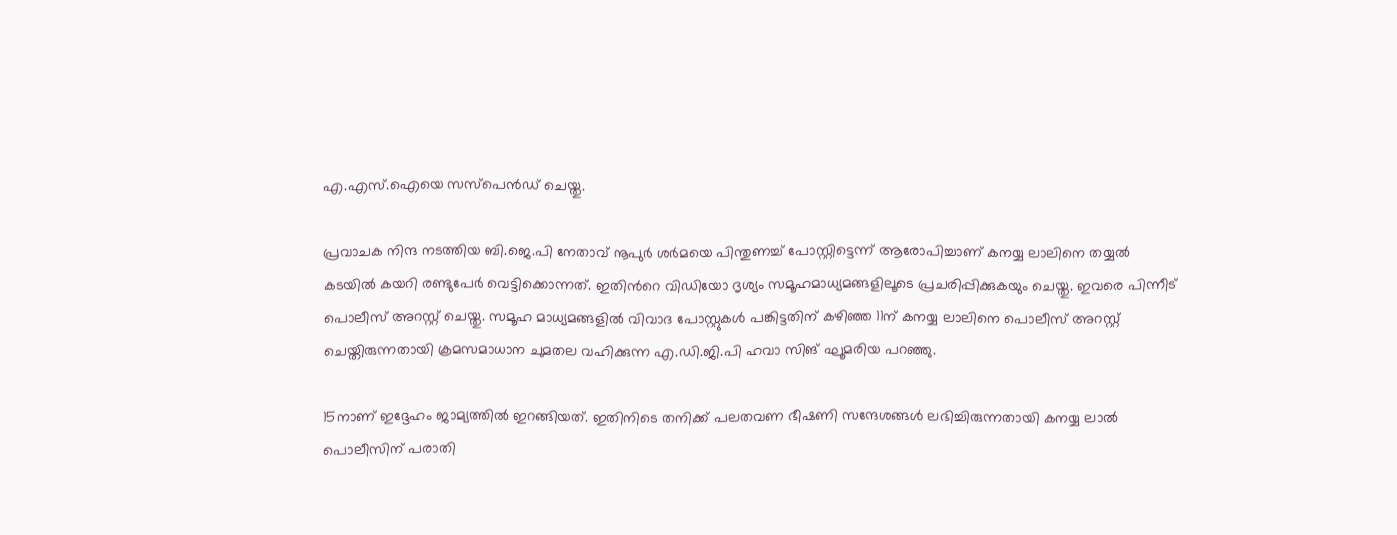എ.എസ്.ഐയെ സസ്പെന്‍ഡ് ചെയ്തു.

പ്രവാചക നിന്ദ നടത്തിയ ബി.ജെ.പി നേതാവ് നൂപുര്‍ ശര്‍മയെ പിന്തുണച്ച്‌ പോസ്റ്റിട്ടെന്ന് ആരോപിച്ചാണ് കനയ്യ ലാലിനെ തയ്യല്‍ കടയില്‍ കയറി രണ്ടുപേര്‍ വെട്ടിക്കൊന്നത്. ഇതിന്‍റെ വിഡിയോ ദൃശ്യം സമൂഹമാധ്യമങ്ങളിലൂടെ പ്രചരിപ്പിക്കുകയും ചെയ്തു. ഇവരെ പിന്നീട് പൊലീസ് അറസ്റ്റ് ചെയ്തു. സമൂഹ മാധ്യമങ്ങളില്‍ വിവാദ പോസ്റ്റുകള്‍ പങ്കിട്ടതിന് കഴിഞ്ഞ 11ന് കനയ്യ ലാലിനെ പൊലീസ് അറസ്റ്റ് ചെയ്തിരുന്നതായി ക്രമസമാധാന ചുമതല വഹിക്കുന്ന എ.ഡി.ജി.പി ഹവാ സിങ് ഘൂമരിയ പറഞ്ഞു.

15നാണ് ഇദ്ദേഹം ജാമ്യത്തില്‍ ഇറങ്ങിയത്. ഇതിനിടെ തനിക്ക് പലതവണ ഭീഷണി സന്ദേശങ്ങള്‍ ലഭിച്ചിരുന്നതായി കനയ്യ ലാല്‍ പൊലീസിന് പരാതി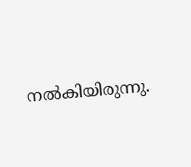നല്‍കിയിരുന്നു.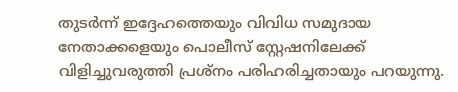തുടര്‍ന്ന് ഇദ്ദേഹത്തെയും വിവിധ സമുദായ നേതാക്കളെയും പൊലീസ് സ്റ്റേഷനിലേക്ക് വിളിച്ചുവരുത്തി പ്രശ്നം പരിഹരിച്ചതായും പറയുന്നു.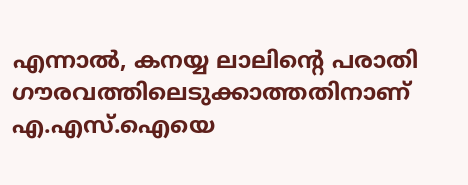എന്നാല്‍, കനയ്യ ലാലിന്‍റെ പരാതി ഗൗരവത്തിലെടുക്കാത്തതിനാണ് എ.എസ്.ഐയെ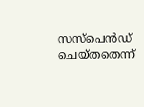സസ്പെന്‍ഡ് ചെയ്തതെന്ന്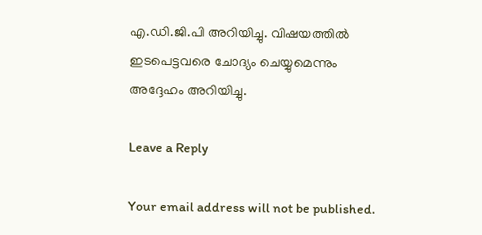എ.ഡി.ജി.പി അറിയിച്ചു. വിഷയത്തില്‍ ഇടപെട്ടവരെ ചോദ്യം ചെയ്യുമെന്നും അദ്ദേഹം അറിയിച്ചു.

Leave a Reply

Your email address will not be published.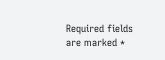Required fields are marked *